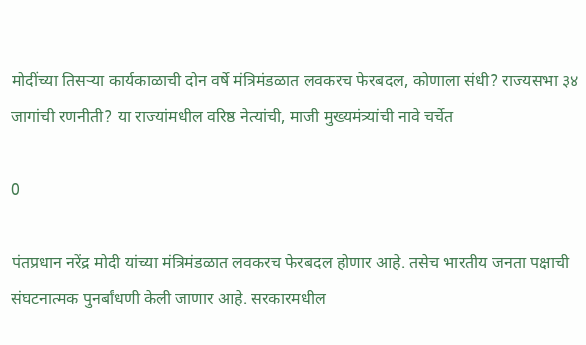मोदींच्या तिसऱ्या कार्यकाळाची दोन वर्षे मंत्रिमंडळात लवकरच फेरबदल, कोणाला संधी? राज्यसभा ३४ जागांची रणनीती? या राज्यांमधील वरिष्ठ नेत्यांची, माजी मुख्यमंत्र्यांची नावे चर्चेत

0

पंतप्रधान नरेंद्र मोदी यांच्या मंत्रिमंडळात लवकरच फेरबदल होणार आहे. तसेच भारतीय जनता पक्षाची संघटनात्मक पुनर्बांधणी केली जाणार आहे. सरकारमधील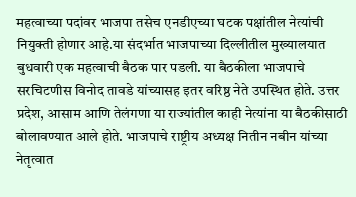महत्वाच्या पदांवर भाजपा तसेच एनडीएच्या घटक पक्षांतील नेत्यांची नियुक्ती होणार आहे.या संदर्भात भाजपाच्या दिल्लीतील मुख्यालयात बुधवारी एक महत्वाची बैठक पार पडली. या बैठकीला भाजपाचे सरचिटणीस विनोद तावडे यांच्यासह इतर वरिष्ठ नेते उपस्थित होते. उत्तर प्रदेश, आसाम आणि तेलंगणा या राज्यांतील काही नेत्यांना या बैठकीसाठी बोलावण्यात आले होते. भाजपाचे राष्ट्रीय अध्यक्ष नितीन नबीन यांच्या नेतृत्वात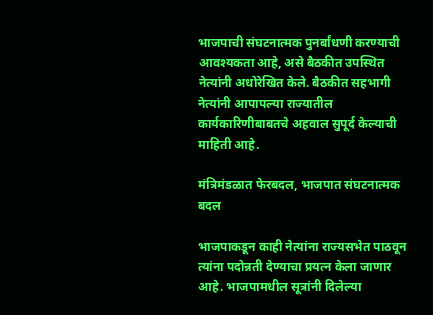भाजपाची संघटनात्मक पुनर्बांधणी करण्याची आवश्यकता आहे, असे बैठकीत उपस्थित नेत्यांनी अधोरेखित केले. बैठकीत सहभागी नेत्यांनी आपापल्या राज्यातील कार्यकारिणीबाबतचे अहवाल सुपूर्द केल्याची माहिती आहे.

मंत्रिमंडळात फेरबदल, भाजपात संघटनात्मक बदल

भाजपाकडून काही नेत्यांना राज्यसभेत पाठवून त्यांना पदोन्नती देण्याचा प्रयत्न केला जाणार आहे. भाजपामधील सूत्रांनी दिलेल्या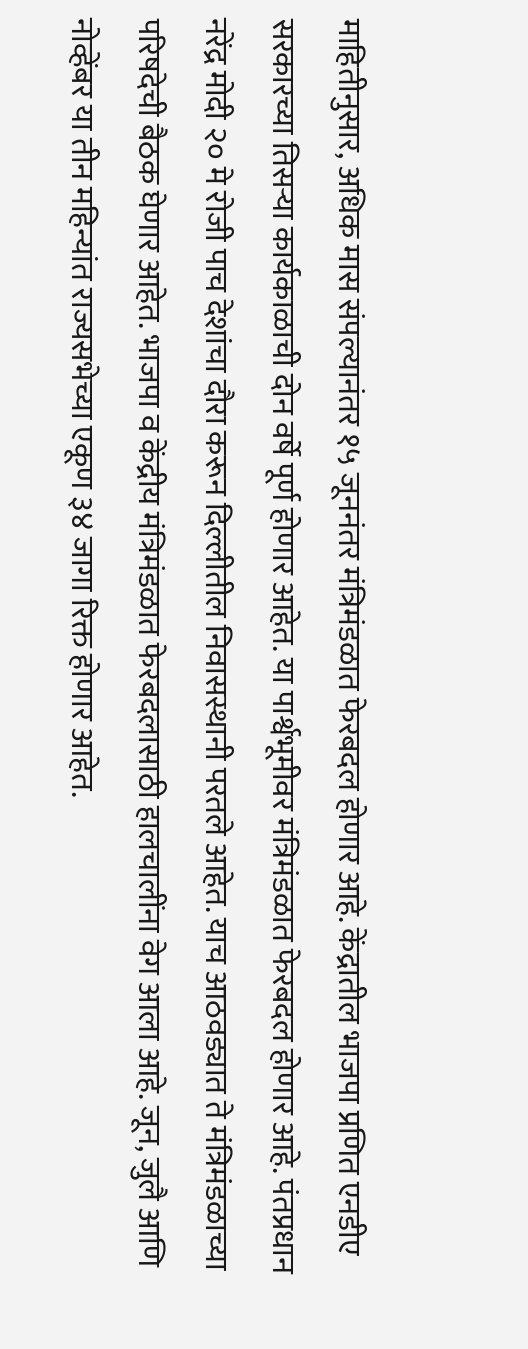माहितीनुसार, अधिक मास संपल्यानंतर १५ जूननंतर मंत्रिमंडळात फेरबदल होणार आहे. केंद्रातील भाजपा प्रणित एनडीए सरकारच्या तिसऱ्या कार्यकाळाची दोन वर्षे पूर्ण होणार आहेत. या पार्श्वभूमीवर मंत्रिमंडळात फेरबदल होणार आहे. पंतप्रधान नरेंद्र मोदी २० मे रोजी पाच देशांचा दौरा करून दिल्लीतील निवासस्थानी परतले आहेत. याच आठवड्यात ते मंत्रिमंडळाच्या परिषदेची बैठक घेणार आहेत. भाजपा व केंद्रीय मंत्रिमंडळात फेरबदलासाठी हालचालींना वेग आला आहे. जून, जुलै आणि नोव्हेंबर या तीन महिन्यांत राज्यसभेच्या एकूण ३४ जागा रिक्त होणार आहेत.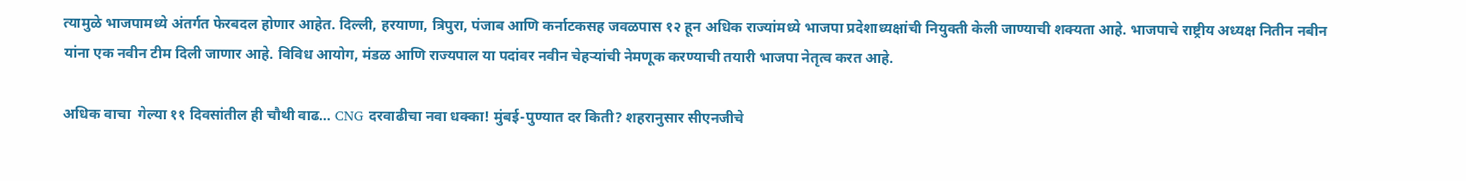त्यामुळे भाजपामध्ये अंतर्गत फेरबदल होणार आहेत. दिल्ली, हरयाणा, त्रिपुरा, पंजाब आणि कर्नाटकसह जवळपास १२ हून अधिक राज्यांमध्ये भाजपा प्रदेशाध्यक्षांची नियुक्ती केली जाण्याची शक्यता आहे. भाजपाचे राष्ट्रीय अध्यक्ष नितीन नबीन यांना एक नवीन टीम दिली जाणार आहे. विविध आयोग, मंडळ आणि राज्यपाल या पदांवर नवीन चेहऱ्यांची नेमणूक करण्याची तयारी भाजपा नेतृत्व करत आहे.

अधिक वाचा  गेल्या ११ दिवसांतील ही चौथी वाढ… CNG दरवाढीचा नवा धक्का! मुंबई-पुण्यात दर किती? शहरानुसार सीएनजीचे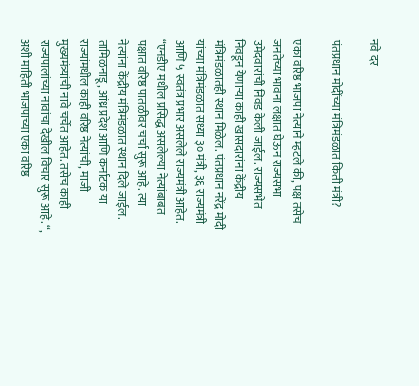नवे दर

पंतप्रधान मोदींच्या मंत्रिमंडळात किती मंत्री?

एका वरिष्ठ भाजपा नेत्याने म्हटले की, पक्ष तसेच जनतेच्या भावना लक्षात घेऊन राज्यसभा उमेदवारांची निवड केली जाईल. राज्यसभेत निवडून येणाऱ्या काही खासदारांना केंद्रीय मंत्रिमंडळातही स्थान मिळेल. पंतप्रधान नरेंद्र मोदी यांच्या मंत्रिमंडळात सध्या ३० मंत्री, ३६ राज्यमंत्री आणि ५ स्वतंत्र प्रभार असलेले राज्यमंत्री आहेत. “एनडीए मधील प्रसिद्ध असलेल्या नेत्यांबाबत पक्षात वरिष्ठ पातळीवर चर्चा सुरू आहे. त्या नेत्यांना केंद्रीय मंत्रिमंडळात स्थान दिले जाईल. तामिळनाडू, आंध्र प्रदेश आणि कर्नाटक या राज्यांमधील काही वरिष्ठ नेत्यांची, माजी मुख्यमंत्र्यांची नावे चर्चेत आहेत. तसेच काही राज्यपालांच्या नावांचा देखील विचार सुरू आहे. “, अशी माहिती भाजपाच्या एका वरिष्ठ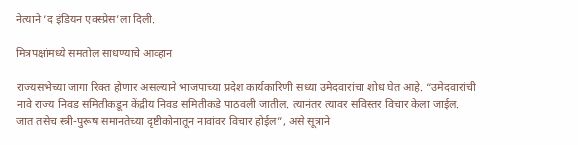नेत्याने ‘द इंडियन एक्स्प्रेस’ला दिली.

मित्रपक्षांमध्ये समतोल साधण्याचे आव्हान

राज्यसभेच्या जागा रिक्त होणार असल्याने भाजपाच्या प्रदेश कार्यकारिणी सध्या उमेदवारांचा शोध घेत आहे. “उमेदवारांची नावे राज्य निवड समितीकडून केंद्रीय निवड समितीकडे पाठवली जातील. त्यानंतर त्यावर सविस्तर विचार केला जाईल. जात तसेच स्त्री-पुरूष समानतेच्या दृष्टीकोनातून नावांवर विचार होईल”, असे सूत्राने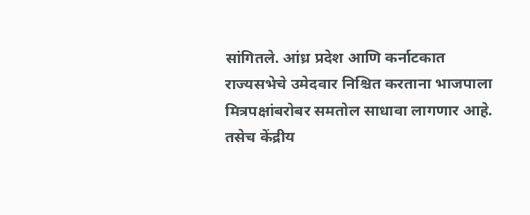सांगितले. आंध्र प्रदेश आणि कर्नाटकात राज्यसभेचे उमेदवार निश्चित करताना भाजपाला मित्रपक्षांबरोबर समतोल साधावा लागणार आहे. तसेच केंद्रीय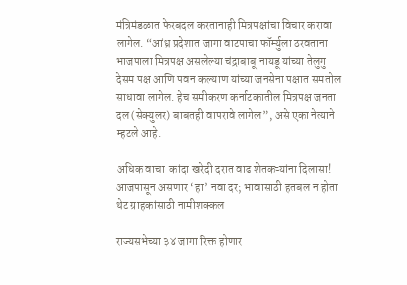मंत्रिमंडळात फेरबदल करतानाही मित्रपक्षांचा विचार करावा लागेल. “आंध्र प्रदेशात जागा वाटपाचा फॉर्म्युला ठरवताना भाजपाला मित्रपक्ष असलेल्या चंद्राबाबू नायडू यांच्या तेलुगु देसम पक्ष आणि पवन कल्याण यांच्या जनसेना पक्षात समतोल साधावा लागेल. हेच समीकरण कर्नाटकातील मित्रपक्ष जनता दल (सेक्युलर) बाबतही वापरावे लागेल”, असे एका नेत्याने म्हटले आहे.

अधिक वाचा  कांदा खरेदी दरात वाढ शेतकऱ्यांना दिलासा! आजपासून असणार ‘हा’ नवा दर; भावासाठी हतबल न होता थेट ग्राहकांसाठी नामीशक्कल

राज्यसभेच्या ३४ जागा रिक्त होणार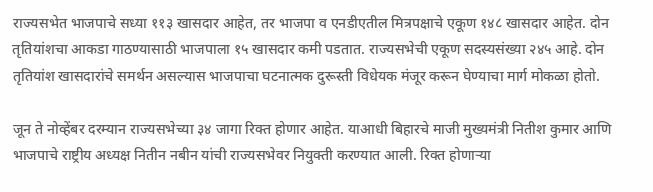राज्यसभेत भाजपाचे सध्या ११३ खासदार आहेत, तर भाजपा व एनडीएतील मित्रपक्षाचे एकूण १४८ खासदार आहेत. दोन तृतियांशचा आकडा गाठण्यासाठी भाजपाला १५ खासदार कमी पडतात. राज्यसभेची एकूण सदस्यसंख्या २४५ आहे. दोन तृतियांश खासदारांचे समर्थन असल्यास भाजपाचा घटनात्मक दुरूस्ती विधेयक मंजूर करून घेण्याचा मार्ग मोकळा होतो.

जून ते नोव्हेंबर दरम्यान राज्यसभेच्या ३४ जागा रिक्त होणार आहेत. याआधी बिहारचे माजी मुख्यमंत्री नितीश कुमार आणि भाजपाचे राष्ट्रीय अध्यक्ष नितीन नबीन यांची राज्यसभेवर नियुक्ती करण्यात आली. रिक्त होणाऱ्या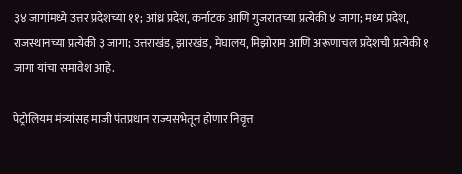३४ जागांमध्ये उत्तर प्रदेशच्या ११; आंध्र प्रदेश, कर्नाटक आणि गुजरातच्या प्रत्येकी ४ जागा; मध्य प्रदेश, राजस्थानच्या प्रत्येकी ३ जागा; उत्तराखंड, झारखंड, मेघालय, मिझोराम आणि अरूणाचल प्रदेशची प्रत्येकी १ जागा यांचा समावेश आहे.

पेट्रोलियम मंत्र्यांसह माजी पंतप्रधान राज्यसभेतून होणार निवृत्त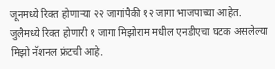जूनमध्ये रिक्त होणाऱ्या २२ जागांपैकी १२ जागा भाजपाच्या आहेत. जुलैमध्ये रिक्त होणारी १ जागा मिझोराम मधील एनडीएचा घटक असलेल्या मिझो नॅशनल फ्रंटची आहे.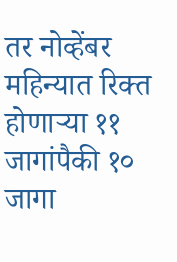तर नोव्हेंबर महिन्यात रिक्त होणाऱ्या ११ जागांपैकी १० जागा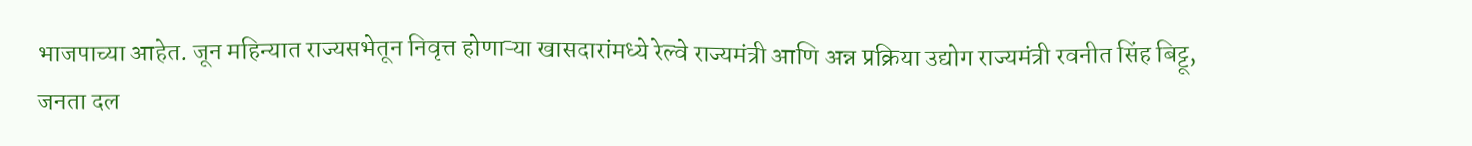भाजपाच्या आहेत. जून महिन्यात राज्यसभेतून निवृत्त होणाऱ्या खासदारांमध्ये रेल्वे राज्यमंत्री आणि अन्न प्रक्रिया उद्योग राज्यमंत्री रवनीत सिंह बिट्टू, जनता दल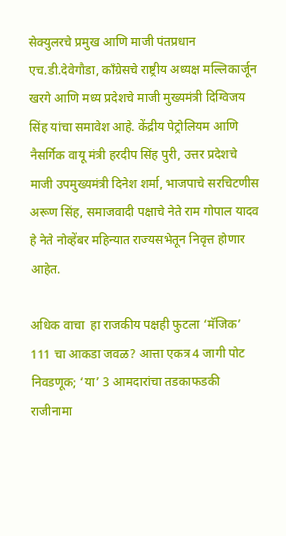सेक्युलरचे प्रमुख आणि माजी पंतप्रधान एच.डी.देवेगौडा, काँग्रेसचे राष्ट्रीय अध्यक्ष मल्लिकार्जून खरगे आणि मध्य प्रदेशचे माजी मुख्यमंत्री दिग्विजय सिंह यांचा समावेश आहे. केंद्रीय पेट्रोलियम आणि नैसर्गिक वायू मंत्री हरदीप सिंह पुरी, उत्तर प्रदेशचे माजी उपमुख्यमंत्री दिनेश शर्मा, भाजपाचे सरचिटणीस अरूण सिंह, समाजवादी पक्षाचे नेते राम गोपाल यादव हे नेते नोव्हेंबर महिन्यात राज्यसभेतून निवृत्त होणार आहेत.

अधिक वाचा  हा राजकीय पक्षही फुटला ‘मॅजिक’ 111 चा आकडा जवळ? आत्ता एकत्र 4 जागी पोट निवडणूक; ‘या’ 3 आमदारांचा तडकाफडकी राजीनामा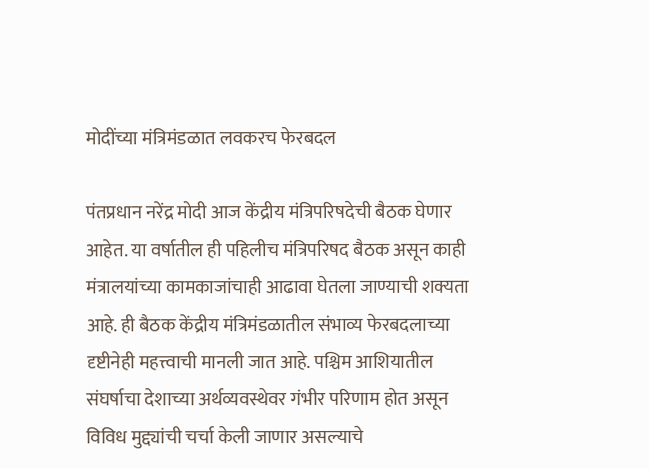मोदींच्या मंत्रिमंडळात लवकरच फेरबदल

पंतप्रधान नरेंद्र मोदी आज केंद्रीय मंत्रिपरिषदेची बैठक घेणार आहेत. या वर्षातील ही पहिलीच मंत्रिपरिषद बैठक असून काही मंत्रालयांच्या कामकाजांचाही आढावा घेतला जाण्याची शक्यता आहे. ही बैठक केंद्रीय मंत्रिमंडळातील संभाव्य फेरबदलाच्या दृष्टीनेही महत्त्वाची मानली जात आहे. पश्चिम आशियातील संघर्षाचा देशाच्या अर्थव्यवस्थेवर गंभीर परिणाम होत असून विविध मुद्द्यांची चर्चा केली जाणार असल्याचे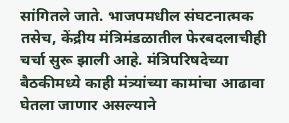सांगितले जाते. भाजपमधील संघटनात्मक तसेच, केंद्रीय मंत्रिमंडळातील फेरबदलाचीही चर्चा सुरू झाली आहे. मंत्रिपरिषदेच्या बैठकीमध्ये काही मंत्र्यांच्या कामांचा आढावा घेतला जाणार असल्याने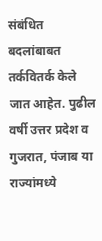संबंधित बदलांबाबत तर्कवितर्क केले जात आहेत. पुढील वर्षी उत्तर प्रदेश व गुजरात, पंजाब या राज्यांमध्ये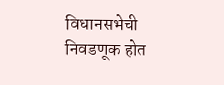विधानसभेची निवडणूक होत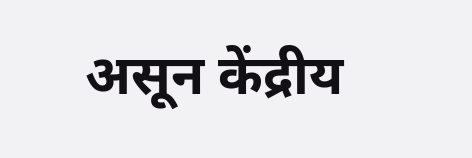असून केंद्रीय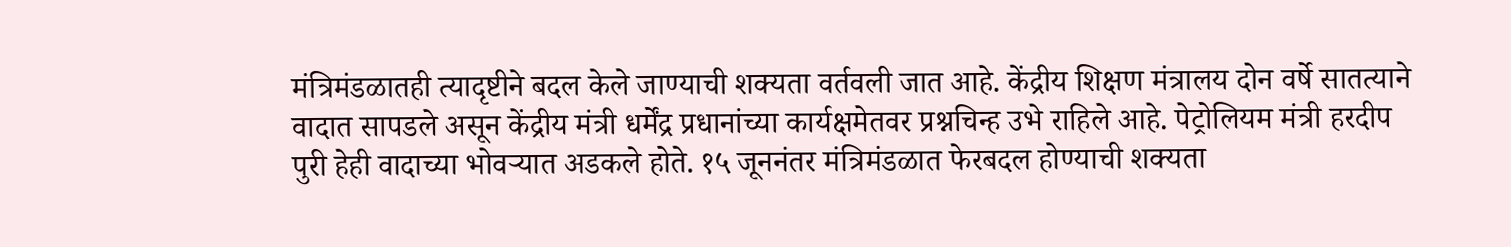मंत्रिमंडळातही त्यादृष्टीने बदल केले जाण्याची शक्यता वर्तवली जात आहे. केंद्रीय शिक्षण मंत्रालय दोन वर्षे सातत्याने वादात सापडले असून केंद्रीय मंत्री धर्मेंद्र प्रधानांच्या कार्यक्षमेतवर प्रश्नचिन्ह उभे राहिले आहे. पेट्रोलियम मंत्री हरदीप पुरी हेही वादाच्या भोवर्‍यात अडकले होते. १५ जूननंतर मंत्रिमंडळात फेरबदल होण्याची शक्यता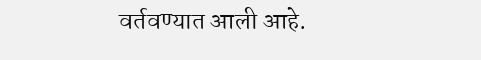वर्तवण्यात आली आहे.